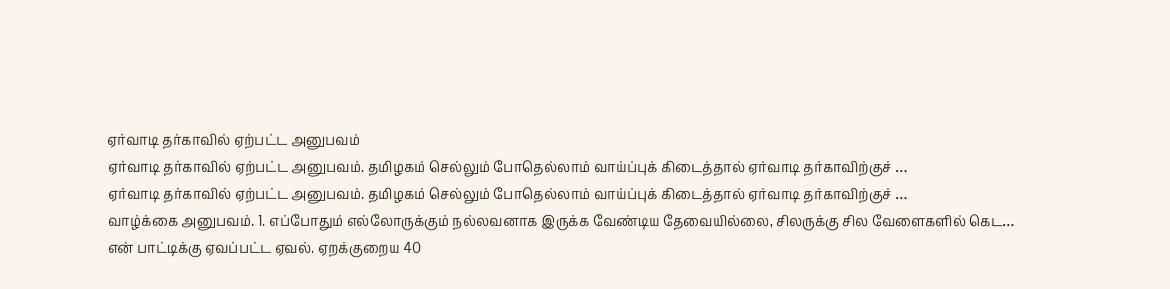ஏர்வாடி தர்காவில் ஏற்பட்ட அனுபவம்
ஏர்வாடி தர்காவில் ஏற்பட்ட அனுபவம். தமிழகம் செல்லும் போதெல்லாம் வாய்ப்புக் கிடைத்தால் ஏர்வாடி தர்காவிற்குச் …
ஏர்வாடி தர்காவில் ஏற்பட்ட அனுபவம். தமிழகம் செல்லும் போதெல்லாம் வாய்ப்புக் கிடைத்தால் ஏர்வாடி தர்காவிற்குச் …
வாழ்க்கை அனுபவம். 1. எப்போதும் எல்லோருக்கும் நல்லவனாக இருக்க வேண்டிய தேவையில்லை, சிலருக்கு சில வேளைகளில் கெட…
என் பாட்டிக்கு ஏவப்பட்ட ஏவல். ஏறக்குறைய 40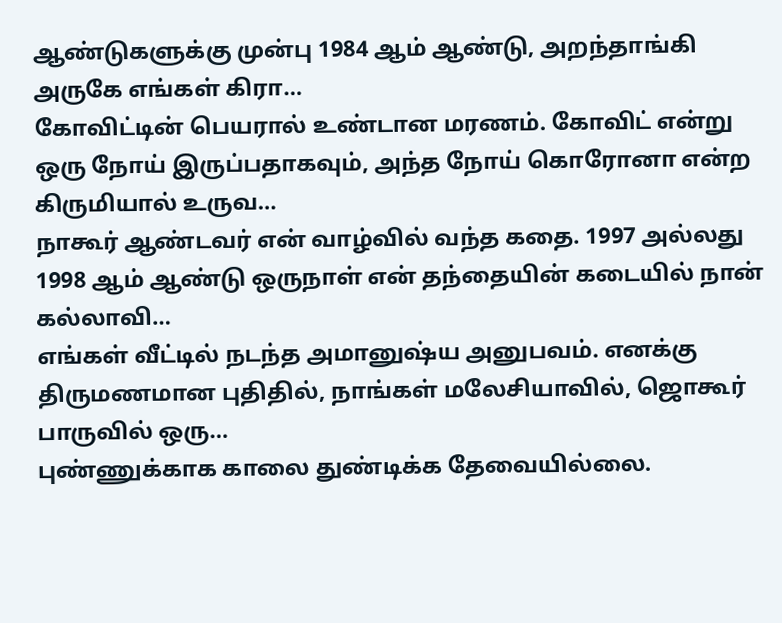ஆண்டுகளுக்கு முன்பு 1984 ஆம் ஆண்டு, அறந்தாங்கி அருகே எங்கள் கிரா…
கோவிட்டின் பெயரால் உண்டான மரணம். கோவிட் என்று ஒரு நோய் இருப்பதாகவும், அந்த நோய் கொரோனா என்ற கிருமியால் உருவ…
நாகூர் ஆண்டவர் என் வாழ்வில் வந்த கதை. 1997 அல்லது 1998 ஆம் ஆண்டு ஒருநாள் என் தந்தையின் கடையில் நான் கல்லாவி…
எங்கள் வீட்டில் நடந்த அமானுஷ்ய அனுபவம். எனக்கு திருமணமான புதிதில், நாங்கள் மலேசியாவில், ஜொகூர் பாருவில் ஒரு…
புண்ணுக்காக காலை துண்டிக்க தேவையில்லை.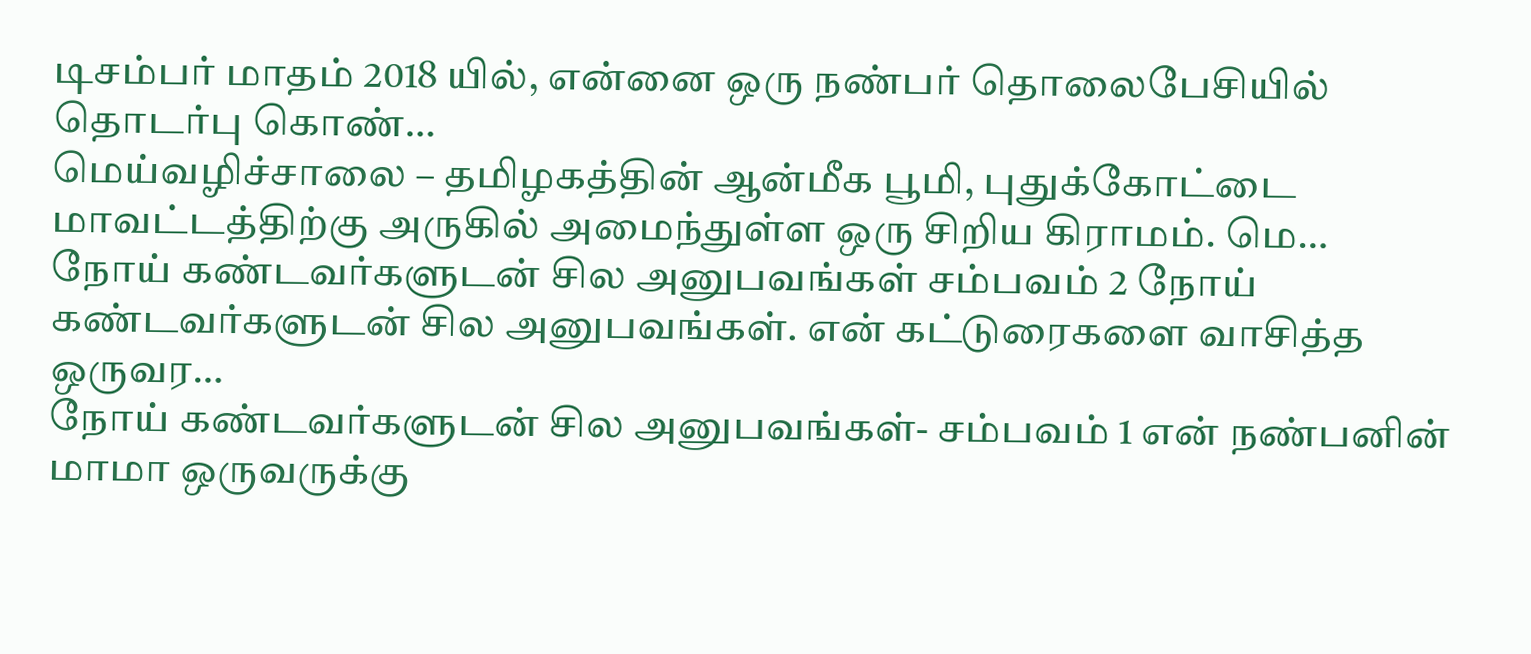டிசம்பர் மாதம் 2018 யில், என்னை ஒரு நண்பர் தொலைபேசியில் தொடர்பு கொண்…
மெய்வழிச்சாலை – தமிழகத்தின் ஆன்மீக பூமி, புதுக்கோட்டை மாவட்டத்திற்கு அருகில் அமைந்துள்ள ஒரு சிறிய கிராமம். மெ…
நோய் கண்டவர்களுடன் சில அனுபவங்கள் சம்பவம் 2 நோய் கண்டவர்களுடன் சில அனுபவங்கள். என் கட்டுரைகளை வாசித்த ஒருவர…
நோய் கண்டவர்களுடன் சில அனுபவங்கள்- சம்பவம் 1 என் நண்பனின் மாமா ஒருவருக்கு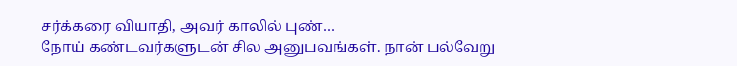சர்க்கரை வியாதி, அவர் காலில் புண்…
நோய் கண்டவர்களுடன் சில அனுபவங்கள். நான் பல்வேறு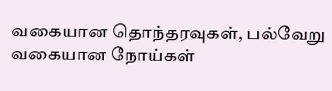வகையான தொந்தரவுகள், பல்வேறு வகையான நோய்கள்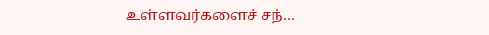உள்ளவர்களைச் சந்…